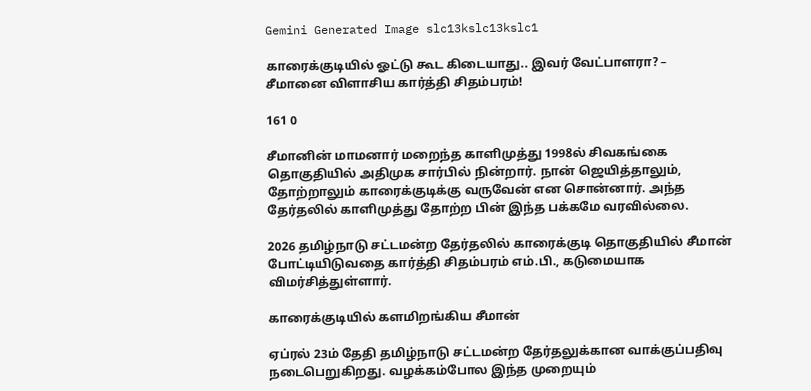Gemini Generated Image slc13kslc13kslc1

காரைக்குடியில் ஓட்டு கூட கிடையாது.. இவர் வேட்பாளரா? – சீமானை விளாசிய கார்த்தி சிதம்பரம்!

161 0

சீமானின் மாமனார் மறைந்த காளிமுத்து 1998ல் சிவகங்கை தொகுதியில் அதிமுக சார்பில் நின்றார். நான் ஜெயித்தாலும், தோற்றாலும் காரைக்குடிக்கு வருவேன் என சொன்னார். அந்த தேர்தலில் காளிமுத்து தோற்ற பின் இந்த பக்கமே வரவில்லை.

2026 தமிழ்நாடு சட்டமன்ற தேர்தலில் காரைக்குடி தொகுதியில் சீமான் போட்டியிடுவதை கார்த்தி சிதம்பரம் எம்.பி., கடுமையாக விமர்சித்துள்ளார்.

காரைக்குடியில் களமிறங்கிய சீமான்

ஏப்ரல் 23ம் தேதி தமிழ்நாடு சட்டமன்ற தேர்தலுக்கான வாக்குப்பதிவு நடைபெறுகிறது. வழக்கம்போல இந்த முறையும்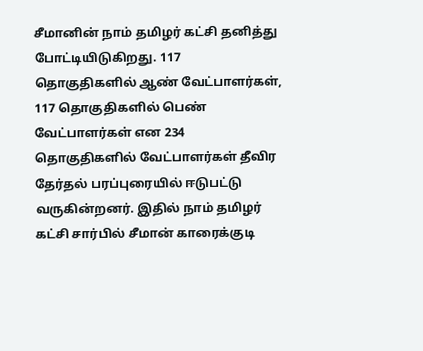சீமானின் நாம் தமிழர் கட்சி தனித்து போட்டியிடுகிறது. 117 தொகுதிகளில் ஆண் வேட்பாளர்கள், 117 தொகுதிகளில் பெண் வேட்பாளர்கள் என 234 தொகுதிகளில் வேட்பாளர்கள் தீவிர தேர்தல் பரப்புரையில் ஈடுபட்டு வருகின்றனர். இதில் நாம் தமிழர் கட்சி சார்பில் சீமான் காரைக்குடி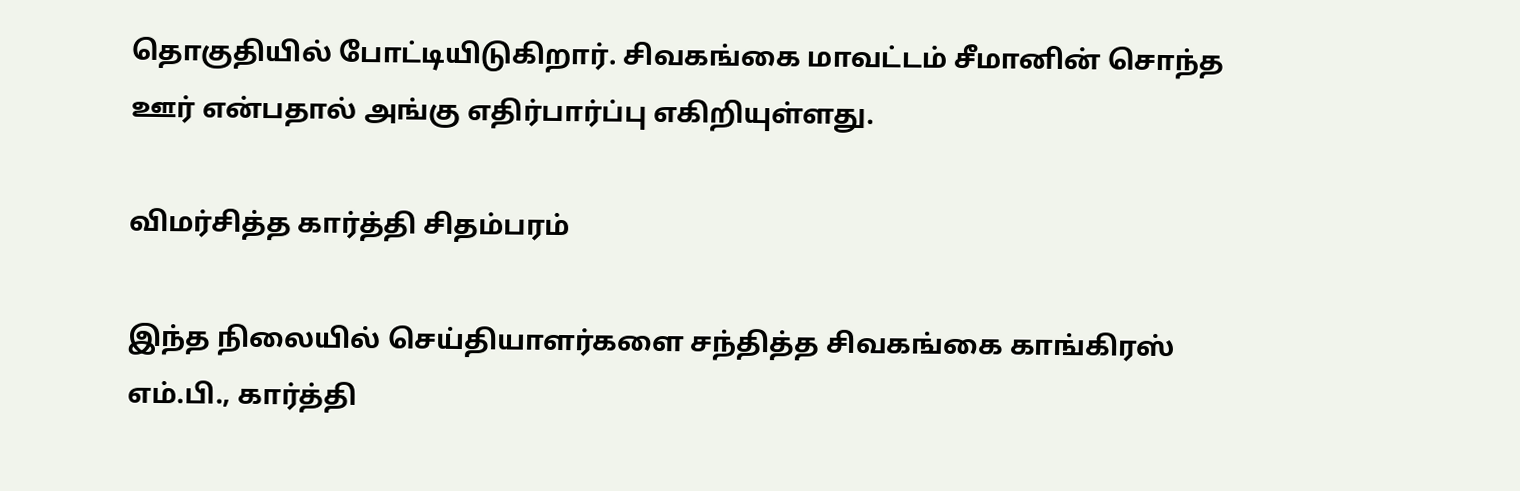தொகுதியில் போட்டியிடுகிறார். சிவகங்கை மாவட்டம் சீமானின் சொந்த ஊர் என்பதால் அங்கு எதிர்பார்ப்பு எகிறியுள்ளது.

விமர்சித்த கார்த்தி சிதம்பரம்

இந்த நிலையில் செய்தியாளர்களை சந்தித்த சிவகங்கை காங்கிரஸ் எம்.பி., கார்த்தி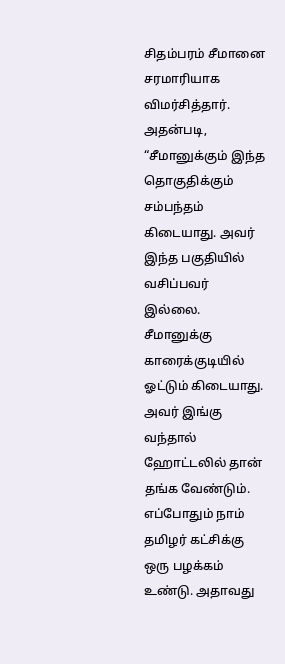சிதம்பரம் சீமானை சரமாரியாக விமர்சித்தார். அதன்படி, “சீமானுக்கும் இந்த தொகுதிக்கும் சம்பந்தம் கிடையாது. அவர் இந்த பகுதியில் வசிப்பவர் இல்லை. சீமானுக்கு காரைக்குடியில் ஓட்டும் கிடையாது. அவர் இங்கு வந்தால் ஹோட்டலில் தான் தங்க வேண்டும். எப்போதும் நாம் தமிழர் கட்சிக்கு ஒரு பழக்கம் உண்டு. அதாவது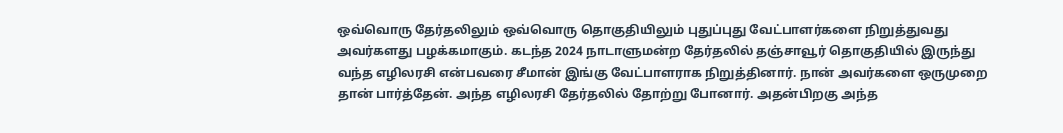ஒவ்வொரு தேர்தலிலும் ஒவ்வொரு தொகுதியிலும் புதுப்புது வேட்பாளர்களை நிறுத்துவது அவர்களது பழக்கமாகும். கடந்த 2024 நாடாளுமன்ற தேர்தலில் தஞ்சாவூர் தொகுதியில் இருந்து வந்த எழிலரசி என்பவரை சீமான் இங்கு வேட்பாளராக நிறுத்தினார். நான் அவர்களை ஒருமுறை தான் பார்த்தேன். அந்த எழிலரசி தேர்தலில் தோற்று போனார். அதன்பிறகு அந்த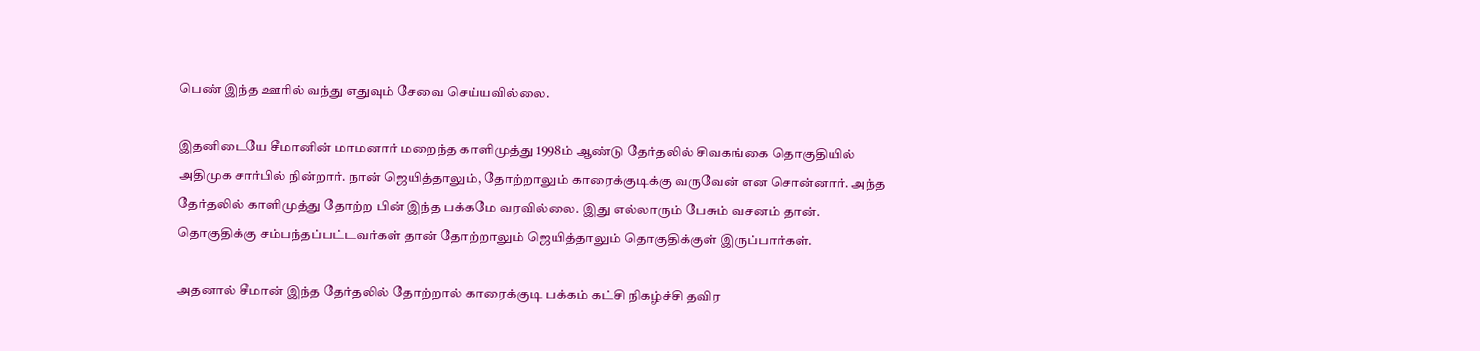பெண் இந்த ஊரில் வந்து எதுவும் சேவை செய்யவில்லை.

இதனிடையே சீமானின் மாமனார் மறைந்த காளிமுத்து 1998ம் ஆண்டு தேர்தலில் சிவகங்கை தொகுதியில் அதிமுக சார்பில் நின்றார். நான் ஜெயித்தாலும், தோற்றாலும் காரைக்குடிக்கு வருவேன் என சொன்னார். அந்த தேர்தலில் காளிமுத்து தோற்ற பின் இந்த பக்கமே வரவில்லை. இது எல்லாரும் பேசும் வசனம் தான். தொகுதிக்கு சம்பந்தப்பட்டவர்கள் தான் தோற்றாலும் ஜெயித்தாலும் தொகுதிக்குள் இருப்பார்கள்.

அதனால் சீமான் இந்த தேர்தலில் தோற்றால் காரைக்குடி பக்கம் கட்சி நிகழ்ச்சி தவிர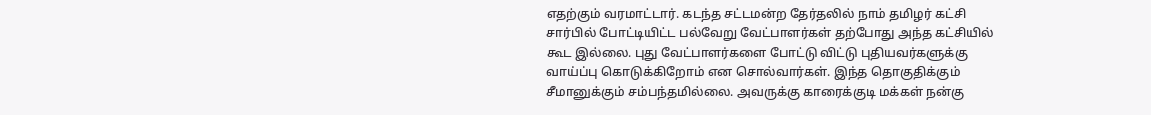எதற்கும் வரமாட்டார். கடந்த சட்டமன்ற தேர்தலில் நாம் தமிழர் கட்சி சார்பில் போட்டியிட்ட பல்வேறு வேட்பாளர்கள் தற்போது அந்த கட்சியில் கூட இல்லை. புது வேட்பாளர்களை போட்டு விட்டு புதியவர்களுக்கு வாய்ப்பு கொடுக்கிறோம் என சொல்வார்கள். இந்த தொகுதிக்கும் சீமானுக்கும் சம்பந்தமில்லை. அவருக்கு காரைக்குடி மக்கள் நன்கு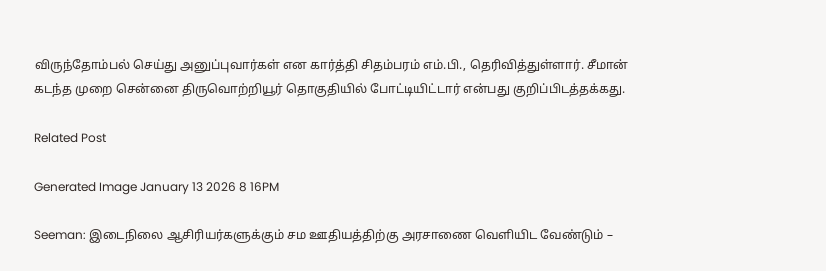விருந்தோம்பல் செய்து அனுப்புவார்கள் என கார்த்தி சிதம்பரம் எம்.பி., தெரிவித்துள்ளார். சீமான் கடந்த முறை சென்னை திருவொற்றியூர் தொகுதியில் போட்டியிட்டார் என்பது குறிப்பிடத்தக்கது.

Related Post

Generated Image January 13 2026 8 16PM

Seeman: இடைநிலை ஆசிரியர்களுக்கும் சம ஊதியத்திற்கு அரசாணை வெளியிட வேண்டும் –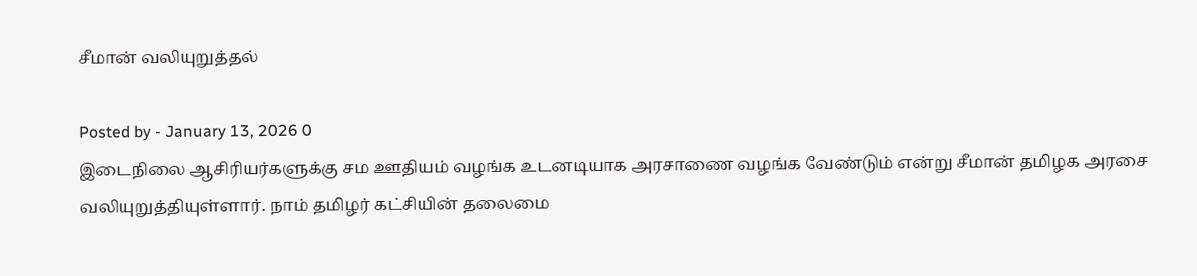சீமான் வலியுறுத்தல்

Posted by - January 13, 2026 0
இடைநிலை ஆசிரியர்களுக்கு சம ஊதியம் வழங்க உடனடியாக அரசாணை வழங்க வேண்டும் என்று சீமான் தமிழக அரசை வலியுறுத்தியுள்ளார். நாம் தமிழர் கட்சியின் தலைமை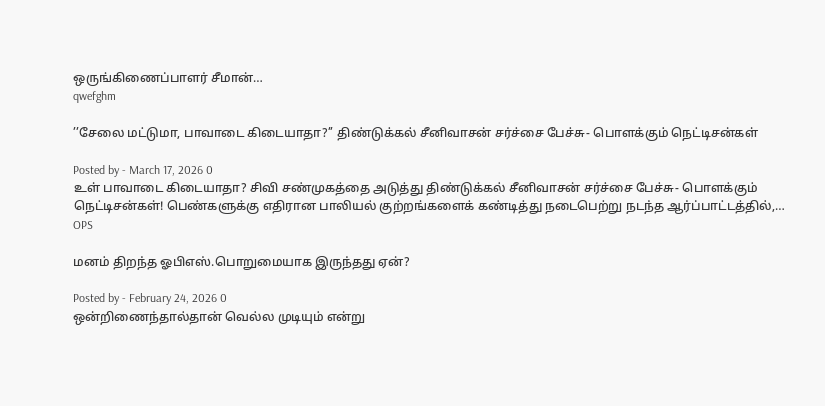ஒருங்கிணைப்பாளர் சீமான்…
qwefghm

’’சேலை மட்டுமா, பாவாடை கிடையாதா?’’ திண்டுக்கல் சீனிவாசன் சர்ச்சை பேச்சு- பொளக்கும் நெட்டிசன்கள்

Posted by - March 17, 2026 0
உள் பாவாடை கிடையாதா? சிவி சண்முகத்தை அடுத்து திண்டுக்கல் சீனிவாசன் சர்ச்சை பேச்சு- பொளக்கும் நெட்டிசன்கள்! பெண்களுக்கு எதிரான பாலியல் குற்றங்களைக் கண்டித்து நடைபெற்று நடந்த ஆர்ப்பாட்டத்தில்,…
OPS

மனம் திறந்த ஓபிஎஸ்.பொறுமையாக இருந்தது ஏன்?

Posted by - February 24, 2026 0
ஒன்றிணைந்தால்தான் வெல்ல முடியும் என்று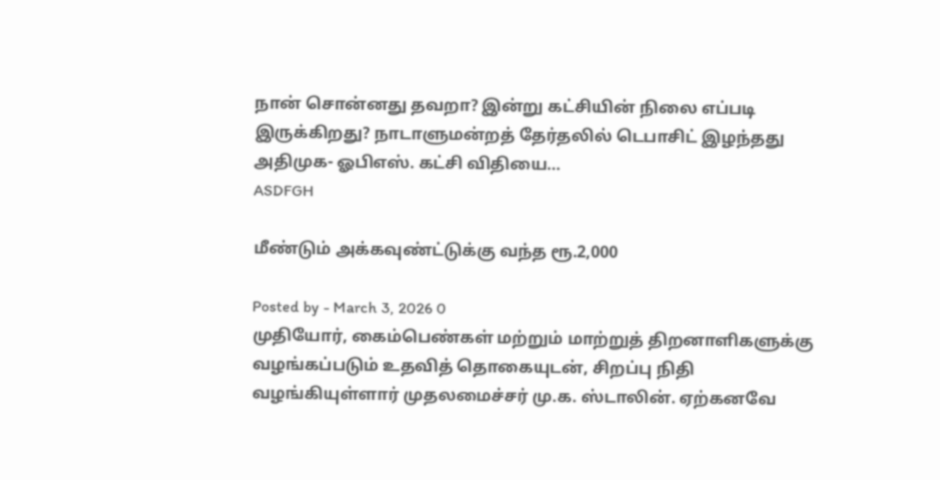நான் சொன்னது தவறா? இன்று கட்சியின் நிலை எப்படி இருக்கிறது? நாடாளுமன்றத் தேர்தலில் டெபாசிட் இழந்தது அதிமுக- ஓபிஎஸ். கட்சி விதியை…
ASDFGH

மீண்டும் அக்கவுண்ட்டுக்கு வந்த ரூ.2,000

Posted by - March 3, 2026 0
முதியோர், கைம்பெண்கள் மற்றும் மாற்றுத் திறனாளிகளுக்கு வழங்கப்படும் உதவித் தொகையுடன், சிறப்பு நிதி வழங்கியுள்ளார் முதலமைச்சர் மு.க. ஸ்டாலின். ஏற்கனவே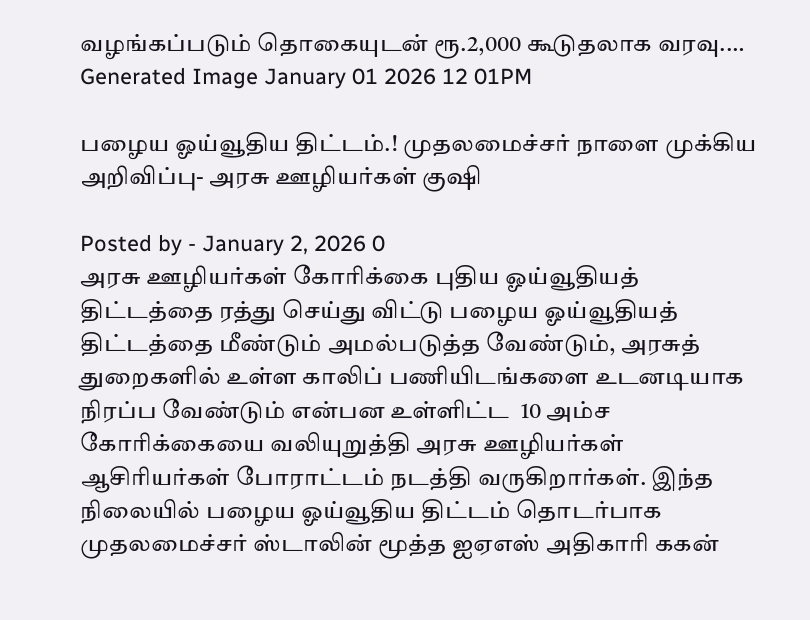வழங்கப்படும் தொகையுடன் ரூ.2,000 கூடுதலாக வரவு.…
Generated Image January 01 2026 12 01PM

பழைய ஓய்வூதிய திட்டம்.! முதலமைச்சர் நாளை முக்கிய அறிவிப்பு- அரசு ஊழியர்கள் குஷி

Posted by - January 2, 2026 0
அரசு ஊழியர்கள் கோரிக்கை புதிய ஓய்வூதியத் திட்டத்தை ரத்து செய்து விட்டு பழைய ஓய்வூதியத் திட்டத்தை மீண்டும் அமல்படுத்த வேண்டும், அரசுத் துறைகளில் உள்ள காலிப் பணியிடங்களை உடனடியாக நிரப்ப வேண்டும் என்பன உள்ளிட்ட  10 அம்ச கோரிக்கையை வலியுறுத்தி அரசு ஊழியர்கள் ஆசிரியர்கள் போராட்டம் நடத்தி வருகிறார்கள். இந்த நிலையில் பழைய ஓய்வூதிய திட்டம் தொடர்பாக முதலமைச்சர் ஸ்டாலின் மூத்த ஐஏஎஸ் அதிகாரி ககன்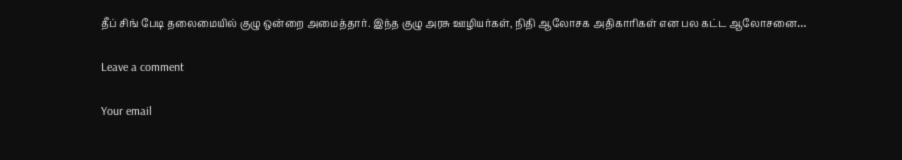தீப் சிங் பேடி தலைமையில் குழு ஒன்றை அமைத்தார். இந்த குழு அரசு ஊழியர்கள், நிதி ஆலோசக அதிகாரிகள் என பல கட்ட ஆலோசனை…

Leave a comment

Your email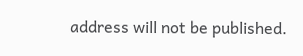address will not be published.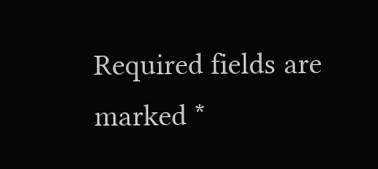Required fields are marked *